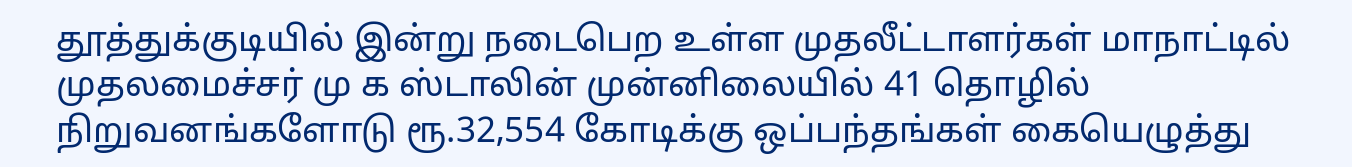தூத்துக்குடியில் இன்று நடைபெற உள்ள முதலீட்டாளர்கள் மாநாட்டில் முதலமைச்சர் மு க ஸ்டாலின் முன்னிலையில் 41 தொழில் நிறுவனங்களோடு ரூ.32,554 கோடிக்கு ஒப்பந்தங்கள் கையெழுத்து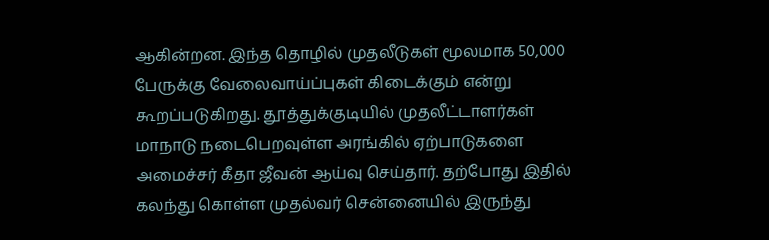ஆகின்றன. இந்த தொழில் முதலீடுகள் மூலமாக 50,000 பேருக்கு வேலைவாய்ப்புகள் கிடைக்கும் என்று கூறப்படுகிறது. தூத்துக்குடியில் முதலீட்டாளர்கள் மாநாடு நடைபெறவுள்ள அரங்கில் ஏற்பாடுகளை அமைச்சர் கீதா ஜீவன் ஆய்வு செய்தார். தற்போது இதில் கலந்து கொள்ள முதல்வர் சென்னையில் இருந்து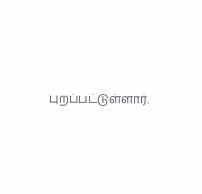புறப்பட்டுள்ளார்.